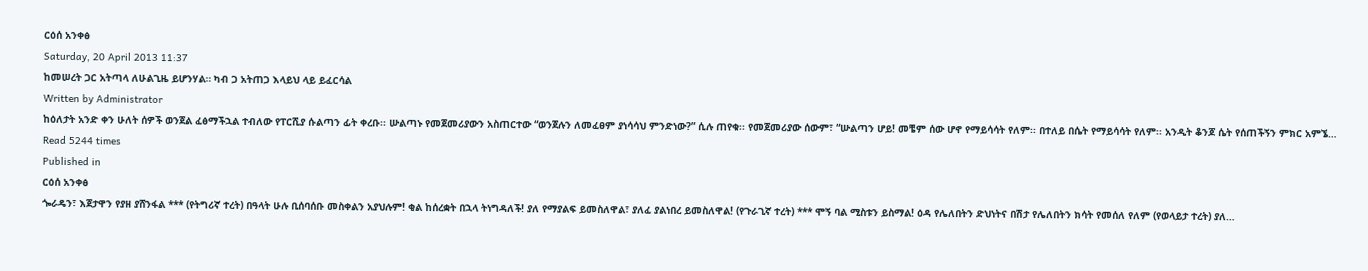ርዕሰ አንቀፅ
Saturday, 20 April 2013 11:37
ከመሠረት ጋር አትጣላ ለሁልጊዜ ይሆንሃል። ካብ ጋ አትጠጋ እላይህ ላይ ይፈርሳል
Written by Administrator
ከዕለታት አንድ ቀን ሁለት ሰዎች ወንጀል ፈፅማችኋል ተብለው የፐርሺያ ሱልጣን ፊት ቀረቡ፡፡ ሡልጣኑ የመጀመሪያውን አስጠርተው “ወንጀሉን ለመፈፀም ያነሳሳህ ምንድነው?” ሲሉ ጠየቁ፡፡ የመጀመሪያው ሰውም፣ “ሡልጣን ሆይ! መቼም ሰው ሆኖ የማይሳሳት የለም፡፡ በተለይ በሴት የማይሳሳት የለም፡፡ አንዲት ቆንጆ ሴት የሰጠችኝን ምክር አምኜ…
Read 5244 times
Published in
ርዕሰ አንቀፅ
ጐራዴን፣ እጀታዋን የያዘ ያሸንፋል *** (የትግሪኛ ተረት) በዓላት ሁሉ ቢሰባሰቡ መስቀልን አያህሉም! ቂል ከሰረቋት በኋላ ትነግዳለች! ያለ የማያልፍ ይመስለዋል፣ ያለፈ ያልነበረ ይመስለዋል! (የጉራጊኛ ተረት) *** ሞኝ ባል ሚስቱን ይስማል! ዕዳ የሌለበትን ድህነትና በሽታ የሌለበትን ክሳት የመሰለ የለም (የወላይታ ተረት) ያለ…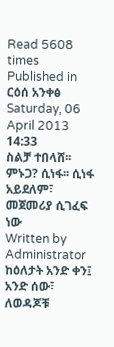Read 5608 times
Published in
ርዕሰ አንቀፅ
Saturday, 06 April 2013 14:33
ስልቻ ተበላሸ፡፡ ምኑጋ? ሲነፋ፡፡ ሲነፋ አይደለም፣ መጀመሪያ ሲገፈፍ ነው
Written by Administrator
ከዕለታት አንድ ቀን፤ አንድ ሰው፣ ለወዳጆቹ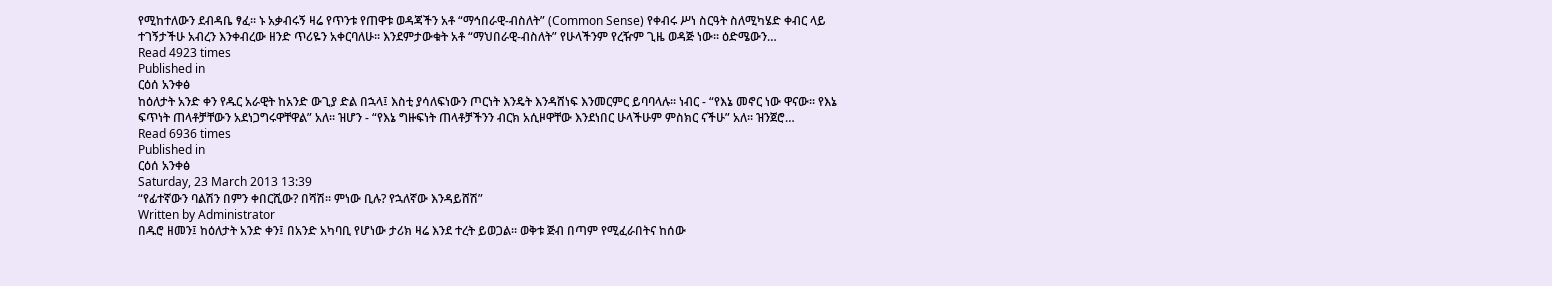የሚከተለውን ደብዳቤ ፃፈ፡፡ ኑ አቃብሩኝ ዛሬ የጥንቱ የጠዋቱ ወዳጃችን አቶ “ማኅበራዊ-ብስለት” (Common Sense) የቀብሩ ሥነ ስርዓት ስለሚካሄድ ቀብር ላይ ተገኝታችሁ አብረን እንቀብረው ዘንድ ጥሪዬን አቀርባለሁ፡፡ እንደምታውቁት አቶ “ማህበራዊ-ብስለት” የሁላችንም የረዥም ጊዜ ወዳጅ ነው፡፡ ዕድሜውን…
Read 4923 times
Published in
ርዕሰ አንቀፅ
ከዕለታት አንድ ቀን የዱር አራዊት ከአንድ ውጊያ ድል በኋላ፤ እስቲ ያሳለፍነውን ጦርነት እንዴት እንዳሸነፍ እንመርምር ይባባላሉ፡፡ ነብር - “የእኔ መኖር ነው ዋናው፡፡ የእኔ ፍጥነት ጠላቶቻቸውን አደነጋግሩዋቸዋል” አለ፡፡ ዝሆን - “የእኔ ግዙፍነት ጠላቶቻችንን ብርክ አሲዞዋቸው እንደነበር ሁላችሁም ምስክር ናችሁ” አለ፡፡ ዝንጀሮ…
Read 6936 times
Published in
ርዕሰ አንቀፅ
Saturday, 23 March 2013 13:39
“የፊተኛውን ባልሽን በምን ቀበርሺው? በሻሽ፡፡ ምነው ቢሉ? የኋለኛው እንዳይሸሽ”
Written by Administrator
በዱሮ ዘመን፤ ከዕለታት አንድ ቀን፤ በአንድ አካባቢ የሆነው ታሪክ ዛሬ እንደ ተረት ይወጋል፡፡ ወቅቱ ጅብ በጣም የሚፈራበትና ከሰው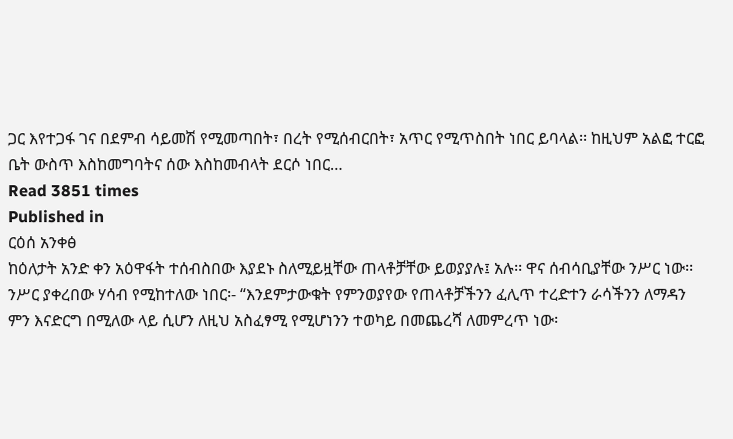ጋር እየተጋፋ ገና በደምብ ሳይመሽ የሚመጣበት፣ በረት የሚሰብርበት፣ አጥር የሚጥስበት ነበር ይባላል፡፡ ከዚህም አልፎ ተርፎ ቤት ውስጥ እስከመግባትና ሰው እስከመብላት ደርሶ ነበር…
Read 3851 times
Published in
ርዕሰ አንቀፅ
ከዕለታት አንድ ቀን አዕዋፋት ተሰብስበው እያደኑ ስለሚይዟቸው ጠላቶቻቸው ይወያያሉ፤ አሉ፡፡ ዋና ሰብሳቢያቸው ንሥር ነው፡፡ ንሥር ያቀረበው ሃሳብ የሚከተለው ነበር፡- “እንደምታውቁት የምንወያየው የጠላቶቻችንን ፈሊጥ ተረድተን ራሳችንን ለማዳን ምን እናድርግ በሚለው ላይ ሲሆን ለዚህ አስፈፃሚ የሚሆነንን ተወካይ በመጨረሻ ለመምረጥ ነው፡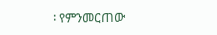፡ የምንመርጠው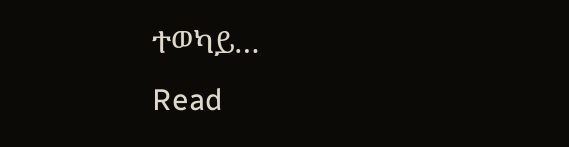ተወካይ…
Read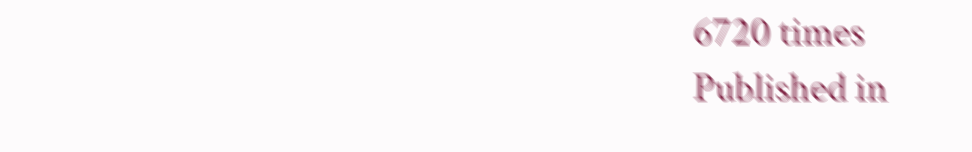6720 times
Published in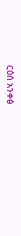ርዕሰ አንቀፅ